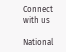Connect with us

National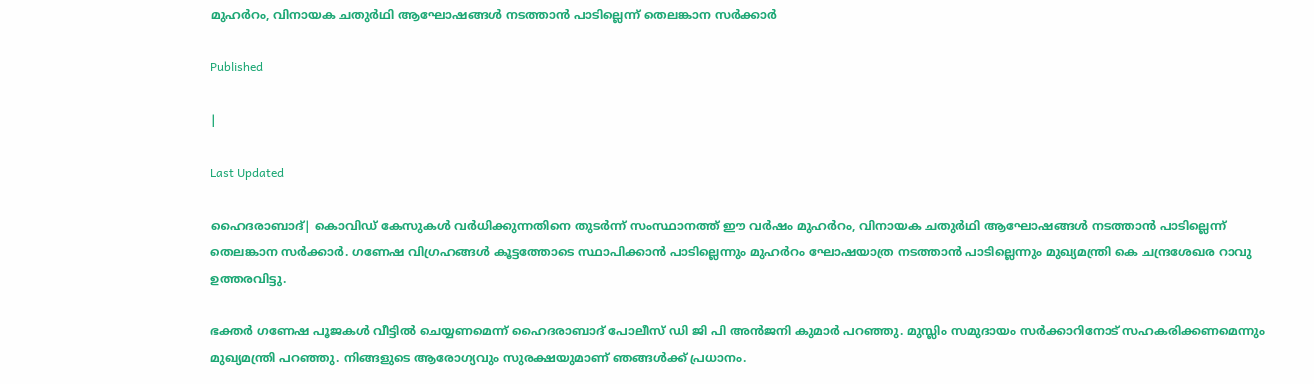മുഹര്‍റം, വിനായക ചതുർഥി ആഘോഷങ്ങള്‍ നടത്താന്‍ പാടില്ലെന്ന് തെലങ്കാന സര്‍ക്കാര്‍

Published

|

Last Updated

ഹൈദരാബാദ്| കൊവിഡ് കേസുകള്‍ വര്‍ധിക്കുന്നതിനെ തുടര്‍ന്ന് സംസ്ഥാനത്ത് ഈ വര്‍ഷം മുഹര്‍റം, വിനായക ചതുർഥി ആഘോഷങ്ങള്‍ നടത്താന്‍ പാടില്ലെന്ന് തെലങ്കാന സര്‍ക്കാര്‍. ഗണേഷ വിഗ്രഹങ്ങള്‍ കൂട്ടത്തോടെ സ്ഥാപിക്കാന്‍ പാടില്ലെന്നും മുഹര്‍റം ഘോഷയാത്ര നടത്താന്‍ പാടില്ലെന്നും മുഖ്യമന്ത്രി കെ ചന്ദ്രശേഖര റാവു ഉത്തരവിട്ടു.

ഭക്തര്‍ ഗണേഷ പൂജകള്‍ വീട്ടില്‍ ചെയ്യണമെന്ന് ഹൈദരാബാദ് പോലീസ് ഡി ജി പി അന്‍ജനി കുമാര്‍ പറഞ്ഞു. മുസ്ലിം സമുദായം സര്‍ക്കാറിനോട് സഹകരിക്കണമെന്നും മുഖ്യമന്ത്രി പറഞ്ഞു. നിങ്ങളുടെ ആരോഗ്യവും സുരക്ഷയുമാണ് ഞങ്ങള്‍ക്ക് പ്രധാനം.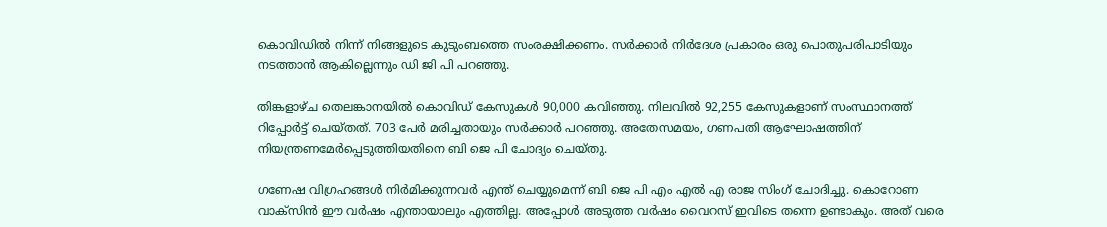കൊവിഡില്‍ നിന്ന് നിങ്ങളുടെ കുടുംബത്തെ സംരക്ഷിക്കണം. സര്‍ക്കാര്‍ നിര്‍ദേശ പ്രകാരം ഒരു പൊതുപരിപാടിയും നടത്താന്‍ ആകില്ലെന്നും ഡി ജി പി പറഞ്ഞു.

തിങ്കളാഴ്ച തെലങ്കാനയില്‍ കൊവിഡ് കേസുകള്‍ 90,000 കവിഞ്ഞു. നിലവില്‍ 92,255 കേസുകളാണ് സംസ്ഥാനത്ത് റിപ്പോര്‍ട്ട് ചെയ്തത്. 703 പേര്‍ മരിച്ചതായും സര്‍ക്കാര്‍ പറഞ്ഞു. അതേസമയം, ഗണപതി ആഘോഷത്തിന് നിയന്ത്രണമേര്‍പ്പെടുത്തിയതിനെ ബി ജെ പി ചോദ്യം ചെയ്തു.

ഗണേഷ വിഗ്രഹങ്ങള്‍ നിര്‍മിക്കുന്നവര്‍ എന്ത് ചെയ്യുമെന്ന് ബി ജെ പി എം എല്‍ എ രാജ സിംഗ് ചോദിച്ചു. കൊറോണ വാക്‌സിന്‍ ഈ വര്‍ഷം എന്തായാലും എത്തില്ല. അപ്പോള്‍ അടുത്ത വര്‍ഷം വൈറസ് ഇവിടെ തന്നെ ഉണ്ടാകും. അത് വരെ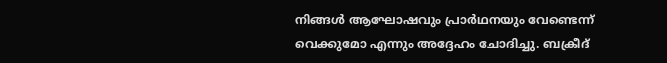നിങ്ങള്‍ ആഘോഷവും പ്രാര്‍ഥനയും വേണ്ടെന്ന് വെക്കുമോ എന്നും അദ്ദേഹം ചോദിച്ചു. ബക്രീദ്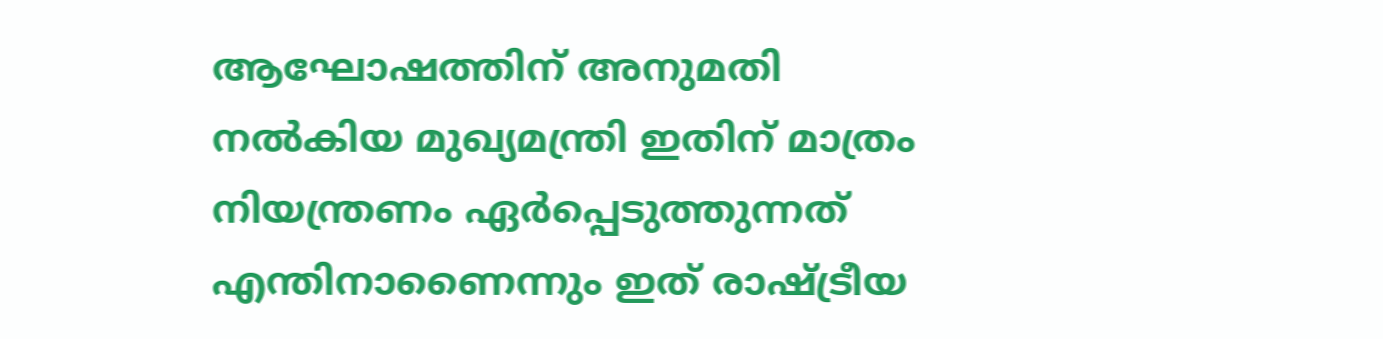ആഘോഷത്തിന് അനുമതി നല്‍കിയ മുഖ്യമന്ത്രി ഇതിന് മാത്രം നിയന്ത്രണം ഏര്‍പ്പെടുത്തുന്നത് എന്തിനാണൈന്നും ഇത് രാഷ്ട്രീയ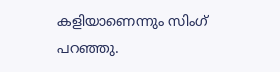കളിയാണെന്നും സിംഗ് പറഞ്ഞു.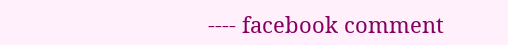---- facebook comment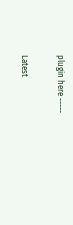plugin here -----

Latest